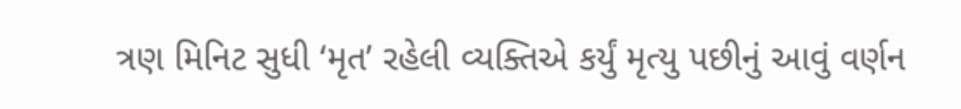ત્રણ મિનિટ સુધી ‘મૃત’ રહેલી વ્યક્તિએ કર્યું મૃત્યુ પછીનું આવું વર્ણન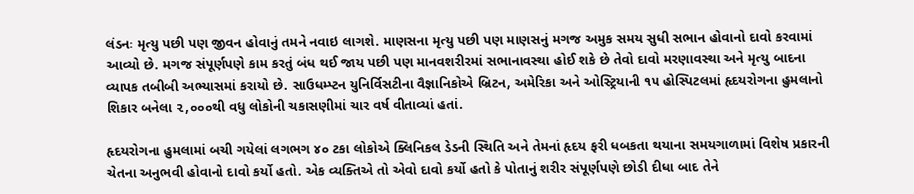લંડનઃ મૃત્યુ પછી પણ જીવન હોવાનું તમને નવાઇ લાગશે. માણસના મૃત્યુ પછી પણ માણસનું મગજ અમુક સમય સુધી સભાન હોવાનો દાવો કરવામાં આવ્યો છે. મગજ સંપૂર્ણપણે કામ કરતું બંધ થઈ જાય પછી પણ માનવશરીરમાં સભાનાવસ્થા હોઈ શકે છે તેવો દાવો મરણાવસ્થા અને મૃત્યુ બાદના વ્યાપક તબીબી અભ્યાસમાં કરાયો છે. સાઉધમ્પ્ટન યુનિર્વિસટીના વૈજ્ઞાનિકોએ બ્રિટન, અમેરિકા અને ઓસ્ટ્રિયાની ૧૫ હોસ્પિટલમાં હૃદયરોગના હુમલાનો શિકાર બનેલા ૨,૦૦૦થી વધુ લોકોની ચકાસણીમાં ચાર વર્ષ વીતાવ્યાં હતાં.

હૃદયરોગના હુમલામાં બચી ગયેલાં લગભગ ૪૦ ટકા લોકોએ ક્લિનિકલ ડેડની સ્થિતિ અને તેમનાં હૃદય ફરી ધબકતા થયાના સમયગાળામાં વિશેષ પ્રકારની ચેતના અનુભવી હોવાનો દાવો કર્યો હતો. એક વ્યક્તિએ તો એવો દાવો કર્યો હતો કે પોતાનું શરીર સંપૂર્ણપણે છોડી દીધા બાદ તેને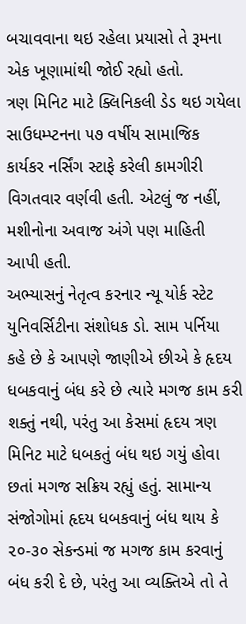બચાવવાના થઇ રહેલા પ્રયાસો તે રૂમના એક ખૂણામાંથી જોઈ રહ્યો હતો.
ત્રણ મિનિટ માટે ક્લિનિકલી ડેડ થઇ ગયેલા સાઉધમ્પ્ટનના ૫૭ વર્ષીય સામાજિક કાર્યકર નર્સિંગ સ્ટાફે કરેલી કામગીરી વિગતવાર વર્ણવી હતી. એટલું જ નહીં, મશીનોના અવાજ અંગે પણ માહિતી આપી હતી.
અભ્યાસનું નેતૃત્વ કરનાર ન્યૂ યોર્ક સ્ટેટ યુનિવર્સિટીના સંશોધક ડો. સામ પર્નિયા કહે છે કે આપણે જાણીએ છીએ કે હૃદય ધબકવાનું બંધ કરે છે ત્યારે મગજ કામ કરી શક્તું નથી, પરંતુ આ કેસમાં હૃદય ત્રણ મિનિટ માટે ધબકતું બંધ થઇ ગયું હોવા છતાં મગજ સક્રિય રહ્યું હતું. સામાન્ય સંજોગોમાં હૃદય ધબકવાનું બંધ થાય કે ૨૦-૩૦ સેકન્ડમાં જ મગજ કામ કરવાનું બંધ કરી દે છે, પરંતુ આ વ્યક્તિએ તો તે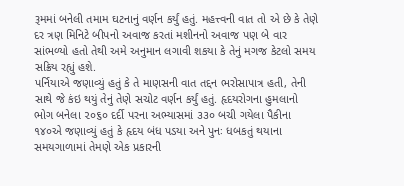રૂમમાં બનેલી તમામ ઘટનાનું વર્ણન કર્યું હતું. મહત્ત્વની વાત તો એ છે કે તેણે દર ત્રણ મિનિટે બીપનો અવાજ કરતાં મશીનનો અવાજ પણ બે વાર સાંભળ્યો હતો તેથી અમે અનુમાન લગાવી શકયા કે તેનું મગજ કેટલો સમય સક્રિય રહ્યું હશે.
પર્નિયાએ જણાવ્યું હતું કે તે માણસની વાત તદ્દન ભરોસાપાત્ર હતી, તેની સાથે જે કંઇ થયું તેનું તેણે સચોટ વર્ણન કર્યું હતું. હૃદયરોગના હુમલાનો ભોગ બનેલા ૨૦૬૦ દર્દી પરના અભ્યાસમાં ૩૩૦ બચી ગયેલા પૈકીના ૧૪૦એ જણાવ્યું હતું કે હૃદય બંધ પડયા અને પુનઃ ધબકતું થયાના સમયગાળામાં તેમણે એક પ્રકારની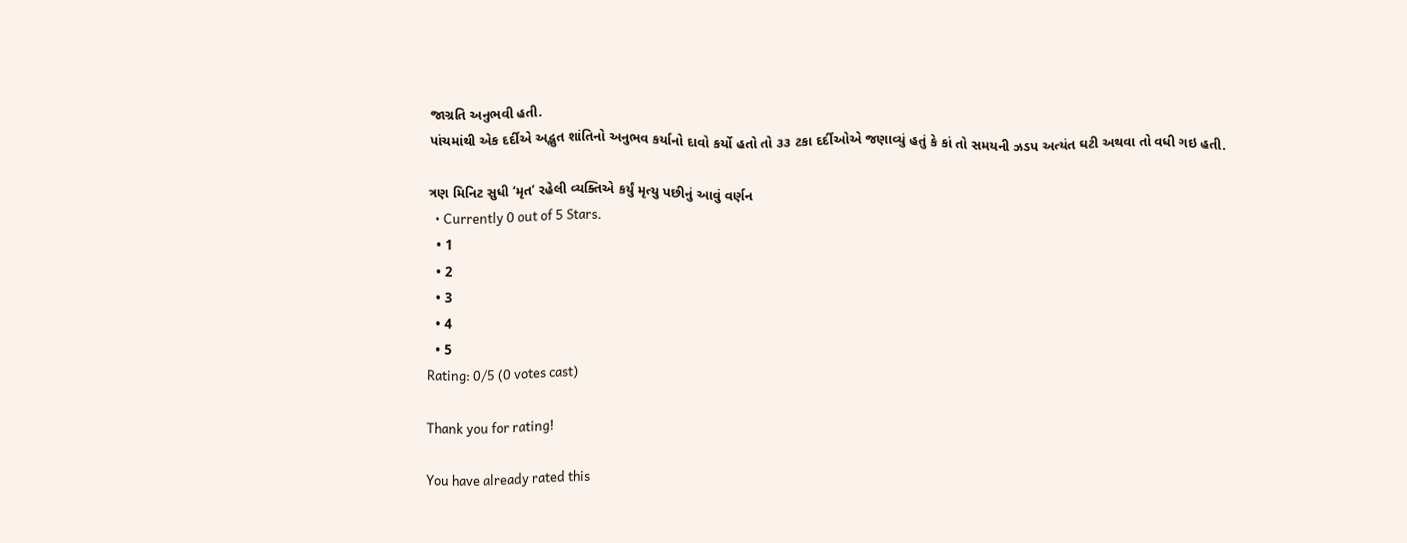જાગ્રતિ અનુભવી હતી.
પાંચમાંથી એક દર્દીએ અદ્ભુત શાંતિનો અનુભવ કર્યાનો દાવો કર્યો હતો તો ૩૩ ટકા દર્દીઓએ જણાવ્યું હતું કે કાં તો સમયની ઝડપ અત્યંત ઘટી અથવા તો વધી ગઇ હતી.

ત્રણ મિનિટ સુધી ‘મૃત’ રહેલી વ્યક્તિએ કર્યું મૃત્યુ પછીનું આવું વર્ણન
  • Currently 0 out of 5 Stars.
  • 1
  • 2
  • 3
  • 4
  • 5
Rating: 0/5 (0 votes cast)

Thank you for rating!

You have already rated this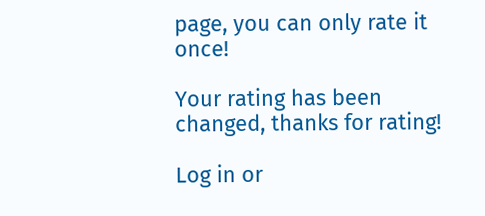page, you can only rate it once!

Your rating has been changed, thanks for rating!

Log in or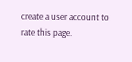create a user account to rate this page.